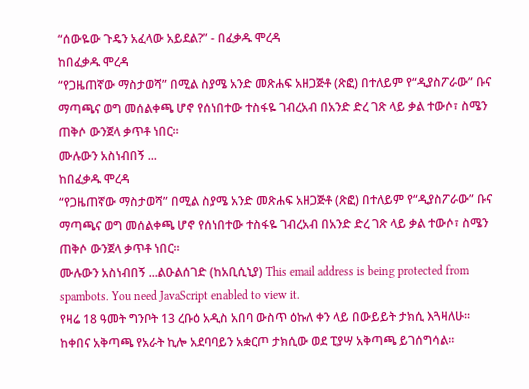“ሰውዬው ጉዴን አፈላው አይደል?” - በፈቃዱ ሞረዳ
ከበፈቃዱ ሞረዳ
“የጋዜጠኛው ማስታወሻ” በሚል ስያሜ አንድ መጽሐፍ አዘጋጅቶ (ጽፎ) በተለይም የ“ዲያስፖራው” ቡና ማጣጫና ወግ መሰልቀጫ ሆኖ የሰነበተው ተስፋዬ ገብረአብ በአንድ ድረ ገጽ ላይ ቃል ተውሶ፣ ስሜን ጠቅሶ ውንጀላ ቃጥቶ ነበር።
ሙሉውን አስነብበኝ ...
ከበፈቃዱ ሞረዳ
“የጋዜጠኛው ማስታወሻ” በሚል ስያሜ አንድ መጽሐፍ አዘጋጅቶ (ጽፎ) በተለይም የ“ዲያስፖራው” ቡና ማጣጫና ወግ መሰልቀጫ ሆኖ የሰነበተው ተስፋዬ ገብረአብ በአንድ ድረ ገጽ ላይ ቃል ተውሶ፣ ስሜን ጠቅሶ ውንጀላ ቃጥቶ ነበር።
ሙሉውን አስነብበኝ ...ልዑልሰገድ (ከአቢሲኒያ) This email address is being protected from spambots. You need JavaScript enabled to view it.
የዛሬ 18 ዓመት ግንቦት 13 ረቡዕ አዲስ አበባ ውስጥ ዕኩለ ቀን ላይ በውይይት ታክሲ እጓዛለሁ። ከቀበና አቅጣጫ የአራት ኪሎ አደባባይን አቋርጦ ታክሲው ወደ ፒያሣ አቅጣጫ ይገሰግሳል።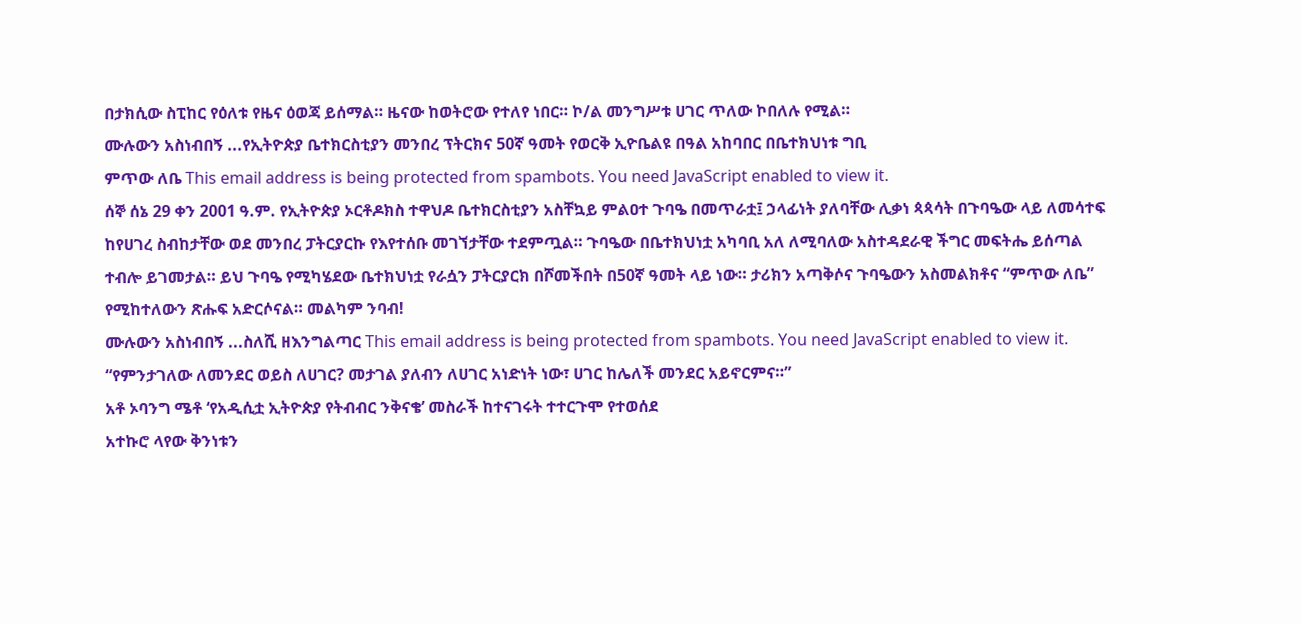በታክሲው ስፒከር የዕለቱ የዜና ዕወጃ ይሰማል። ዜናው ከወትሮው የተለየ ነበር። ኮ/ል መንግሥቱ ሀገር ጥለው ኮበለሉ የሚል።
ሙሉውን አስነብበኝ ...የኢትዮጵያ ቤተክርስቲያን መንበረ ፕትርክና 50ኛ ዓመት የወርቅ ኢዮቤልዩ በዓል አከባበር በቤተክህነቱ ግቢ
ምጥው ለቤ This email address is being protected from spambots. You need JavaScript enabled to view it.
ሰኞ ሰኔ 29 ቀን 2001 ዓ.ም. የኢትዮጵያ ኦርቶዶክስ ተዋህዶ ቤተክርስቲያን አስቸኳይ ምልዐተ ጉባዔ በመጥራቷ፤ ኃላፊነት ያለባቸው ሊቃነ ጳጳሳት በጉባዔው ላይ ለመሳተፍ ከየሀገረ ስብከታቸው ወደ መንበረ ፓትርያርኩ የእየተሰቡ መገኘታቸው ተደምጧል። ጉባዔው በቤተክህነቷ አካባቢ አለ ለሚባለው አስተዳደራዊ ችግር መፍትሔ ይሰጣል ተብሎ ይገመታል። ይህ ጉባዔ የሚካሄደው ቤተክህነቷ የራሷን ፓትርያርክ በሾመችበት በ50ኛ ዓመት ላይ ነው። ታሪክን አጣቅሶና ጉባዔውን አስመልክቶና “ምጥው ለቤ” የሚከተለውን ጽሑፍ አድርሶናል። መልካም ንባብ!
ሙሉውን አስነብበኝ ...ስለሺ ዘእንግልጣር This email address is being protected from spambots. You need JavaScript enabled to view it.
“የምንታገለው ለመንደር ወይስ ለሀገር? መታገል ያለብን ለሀገር አነድነት ነው፣ ሀገር ከሌለች መንደር አይኖርምና።”
አቶ ኦባንግ ሜቶ ‘የአዲሲቷ ኢትዮጵያ የትብብር ንቅናቄ’ መስራች ከተናገሩት ተተርጉሞ የተወሰደ
አተኩሮ ላየው ቅንነቱን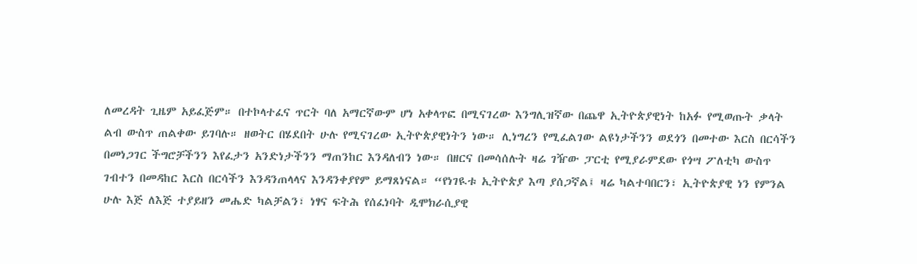ለመረዳት ጊዜም አይፈጅም። በተኮላተፈና ጥርት ባለ አማርኛውም ሆነ አቀላጥፎ በሚናገረው እንግሊዝኛው በጨዋ ኢትዮጵያዊነት ከአፉ የሚወጡት ቃላት ልብ ውስጥ ጠልቀው ይገባሉ። ዘወትር በሄደበት ሁሉ የሚናገረው ኢትዮጵያዊነትን ነው። ሊነግረን የሚፈልገው ልዩነታችንን ወደጎን በመተው እርስ በርሳችን በመነጋገር ችግሮቻችንን እየፈታን አንድነታችንን ማጠንከር እንዳለብን ነው። በዘርና በመሳሰሉት ዛሬ ገዥው ፓርቲ የሚያራምደው የጎሣ ፖለቲካ ውስጥ ገብተን በመዳከር እርስ በርሳችን እንዳንጠላላና እንዳንቀያየም ይማጸነናል። “የነገዪቱ ኢትዮጵያ እጣ ያሰጋኛል፤ ዛሬ ካልተባበርን፣ ኢትዮጵያዊ ነን የምንል ሁሉ እጅ ለእጅ ተያይዘን መሔድ ካልቻልን፣ ነፃና ፍትሕ የሰፈነባት ዲሞክራሲያዊ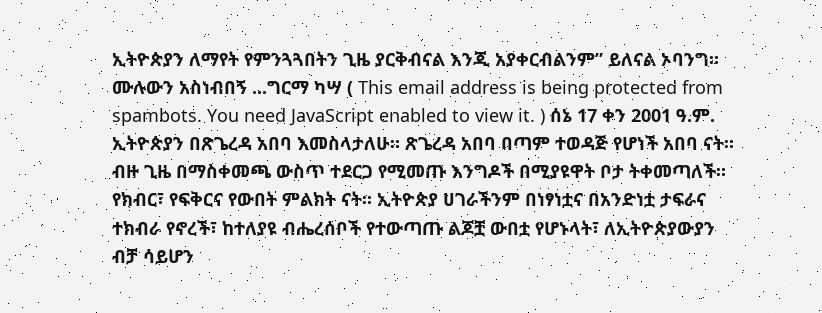ኢትዮጵያን ለማየት የምንጓጓበትን ጊዜ ያርቅብናል እንጂ አያቀርብልንም” ይለናል ኦባንግ።
ሙሉውን አስነብበኝ ...ግርማ ካሣ ( This email address is being protected from spambots. You need JavaScript enabled to view it. ) ሰኔ 17 ቀን 2001 ዓ.ም.
ኢትዮጵያን በጽጌረዳ አበባ እመስላታለሁ። ጽጌረዳ አበባ በጣም ተወዳጅ የሆነች አበባ ናት። ብዙ ጊዜ በማስቀመጫ ውስጥ ተደርጋ የሚመጡ እንግዶች በሚያዩዋት ቦታ ትቀመጣለች። የክብር፣ የፍቅርና የውበት ምልክት ናት። ኢትዮጵያ ሀገራችንም በነፃነቷና በአንድነቷ ታፍራና ተክብራ የኖረች፣ ከተለያዩ ብሔረሰቦች የተውጣጡ ልጆቿ ውበቷ የሆኑላት፣ ለኢትዮጵያውያን ብቻ ሳይሆን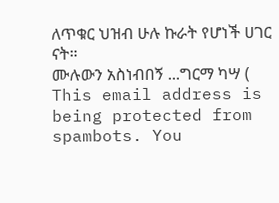ለጥቁር ህዝብ ሁሉ ኩራት የሆነች ሀገር ናት።
ሙሉውን አስነብበኝ ...ግርማ ካሣ ( This email address is being protected from spambots. You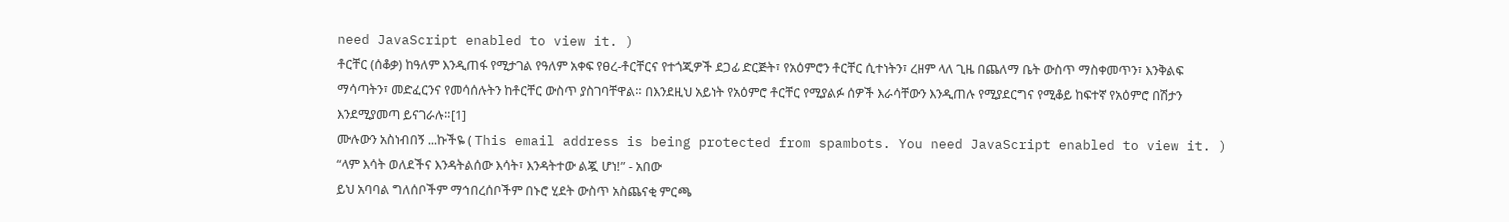need JavaScript enabled to view it. )
ቶርቸር (ሰቆቃ) ከዓለም እንዲጠፋ የሚታገል የዓለም አቀፍ የፀረ-ቶርቸርና የተጎጂዎች ደጋፊ ድርጅት፣ የአዕምሮን ቶርቸር ሲተነትን፣ ረዘም ላለ ጊዜ በጨለማ ቤት ውስጥ ማስቀመጥን፣ እንቅልፍ ማሳጣትን፣ መድፈርንና የመሳሰሉትን ከቶርቸር ውስጥ ያስገባቸዋል። በእንደዚህ አይነት የአዕምሮ ቶርቸር የሚያልፉ ሰዎች እራሳቸውን እንዲጠሉ የሚያደርግና የሚቆይ ከፍተኛ የአዕምሮ በሽታን እንደሚያመጣ ይናገራሉ።[1]
ሙሉውን አስነብበኝ ...ኩችዬ ( This email address is being protected from spambots. You need JavaScript enabled to view it. )
“ላም እሳት ወለደችና እንዳትልሰው እሳት፣ እንዳትተው ልጇ ሆነ!” - አበው
ይህ አባባል ግለሰቦችም ማኅበረሰቦችም በኑሮ ሂደት ውስጥ አስጨናቂ ምርጫ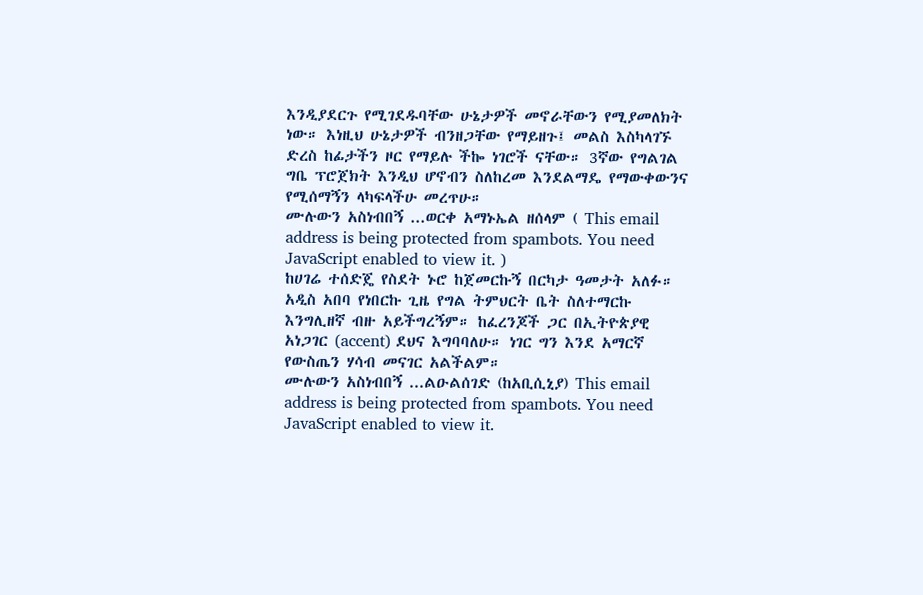እንዲያደርጉ የሚገደዱባቸው ሁኔታዎች መኖራቸውን የሚያመለክት ነው። እነዚህ ሁኔታዎች ብንዘጋቸው የማይዘጉ፤ መልስ እስካላገኙ ድረስ ከፊታችን ዞር የማይሉ ችኰ ነገሮች ናቸው። 3ኛው የግልገል ግቤ ፕሮጀክት እንዲህ ሆኖብን ስለከረመ እንደልማዴ የማውቀውንና የሚሰማኝን ላካፍላችሁ መረጥሁ።
ሙሉውን አስነብበኝ ...ወርቀ አማኑኤል ዘሰላም ( This email address is being protected from spambots. You need JavaScript enabled to view it. )
ከሀገሬ ተሰድጄ የስደት ኑሮ ከጀመርኩኝ በርካታ ዓመታት አለፉ። አዲስ አበባ የነበርኩ ጊዜ የግል ትምህርት ቤት ስለተማርኩ እንግሊዘኛ ብዙ አይችግረኝም። ከፈረንጆች ጋር በኢትዮጵያዊ አነጋገር (accent) ደህና እግባባለሁ። ነገር ግን እንደ አማርኛ የውስጤን ሃሳብ መናገር አልችልም።
ሙሉውን አስነብበኝ ...ልዑልሰገድ (ከአቢሲኒያ) This email address is being protected from spambots. You need JavaScript enabled to view it.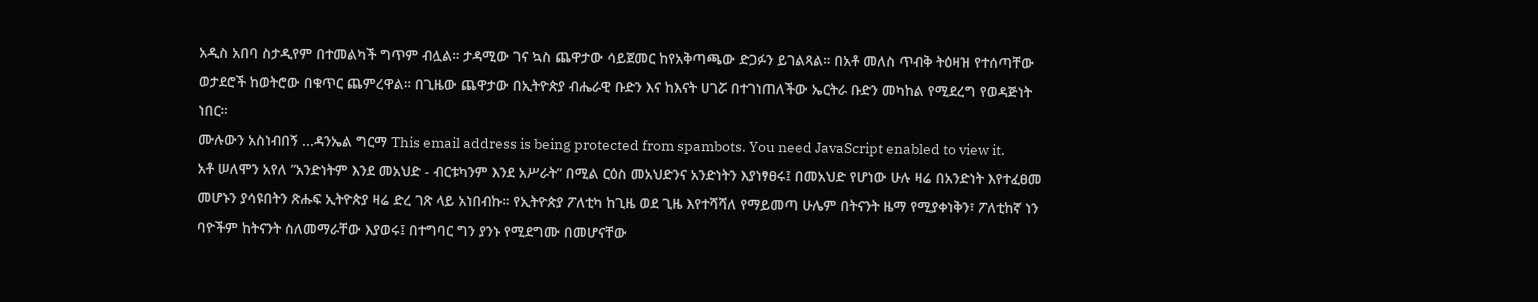አዲስ አበባ ስታዲየም በተመልካች ግጥም ብሏል። ታዳሚው ገና ኳስ ጨዋታው ሳይጀመር ከየአቅጣጫው ድጋፉን ይገልጻል። በአቶ መለስ ጥብቅ ትዕዛዝ የተሰጣቸው ወታደሮች ከወትሮው በቁጥር ጨምረዋል። በጊዜው ጨዋታው በኢትዮጵያ ብሔራዊ ቡድን እና ከእናት ሀገሯ በተገነጠለችው ኤርትራ ቡድን መካከል የሚደረግ የወዳጅነት ነበር።
ሙሉውን አስነብበኝ ...ዳንኤል ግርማ This email address is being protected from spambots. You need JavaScript enabled to view it.
አቶ ሠለሞን አየለ ”አንድነትም እንደ መአህድ - ብርቱካንም እንደ አሥራት” በሚል ርዕስ መአህድንና አንድነትን እያነፃፀሩ፤ በመአህድ የሆነው ሁሉ ዛሬ በአንድነት እየተፈፀመ መሆኑን ያሳዩበትን ጽሑፍ ኢትዮጵያ ዛሬ ድረ ገጽ ላይ አነበብኩ። የኢትዮጵያ ፖለቲካ ከጊዜ ወደ ጊዜ እየተሻሻለ የማይመጣ ሁሌም በትናንት ዜማ የሚያቀነቅን፣ ፖለቲከኛ ነን ባዮችም ከትናንት ስለመማራቸው እያወሩ፤ በተግባር ግን ያንኑ የሚደግሙ በመሆናቸው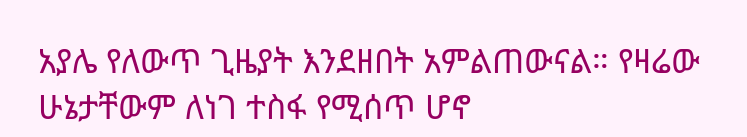አያሌ የለውጥ ጊዜያት እንደዘበት አምልጠውናል። የዛሬው ሁኔታቸውም ለነገ ተስፋ የሚሰጥ ሆኖ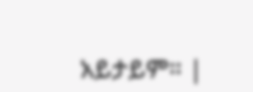አይታይም። |